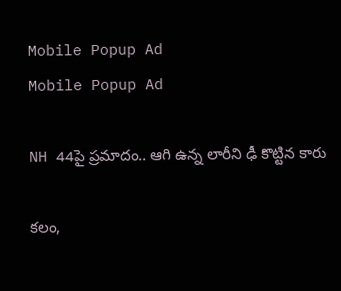Mobile Popup Ad
Mobile Popup Ad

NH 44పై ప్రమాదం.. ఆగి ఉన్న లారీని ఢీ కొట్టిన కారు

కలం,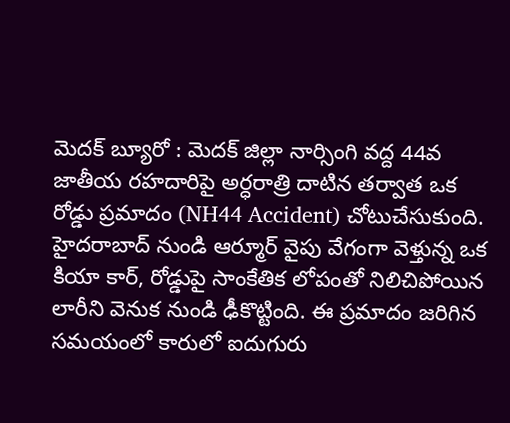మెదక్ బ్యూరో : మెదక్ జిల్లా నార్సింగి వద్ద 44వ జాతీయ రహదారిపై అర్ధరాత్రి దాటిన తర్వాత ఒక రోడ్డు ప్రమాదం (NH44 Accident) చోటుచేసుకుంది. హైదరాబాద్ నుండి ఆర్మూర్ వైపు వేగంగా వెళ్తున్న ఒక కియా కార్, రోడ్డుపై సాంకేతిక లోపంతో నిలిచిపోయిన లారీని వెనుక నుండి ఢీకొట్టింది. ఈ ప్రమాదం జరిగిన సమయంలో కారులో ఐదుగురు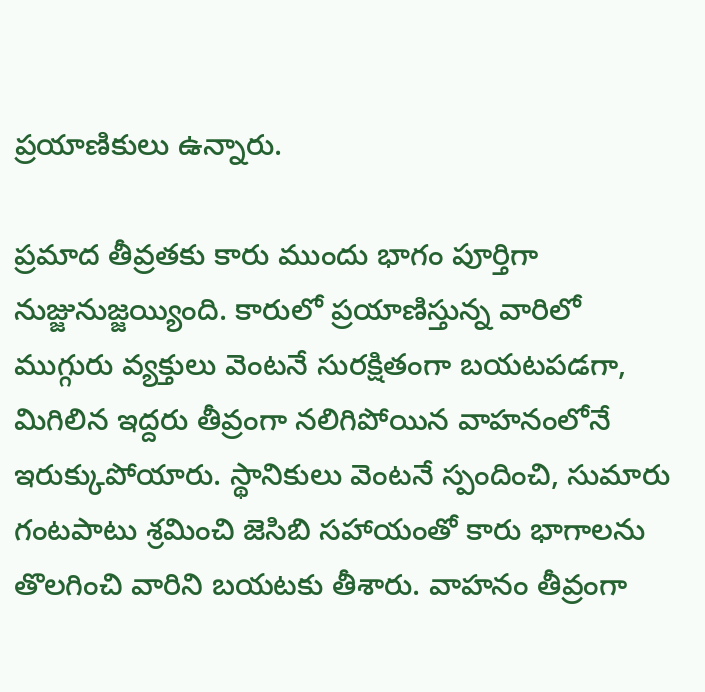ప్రయాణికులు ఉన్నారు.

ప్రమాద తీవ్రతకు కారు ముందు భాగం పూర్తిగా నుజ్జునుజ్జయ్యింది. కారులో ప్రయాణిస్తున్న వారిలో ముగ్గురు వ్యక్తులు వెంటనే సురక్షితంగా బయటపడగా, మిగిలిన ఇద్దరు తీవ్రంగా నలిగిపోయిన వాహనంలోనే ఇరుక్కుపోయారు. స్థానికులు వెంటనే స్పందించి, సుమారు గంటపాటు శ్రమించి జెసిబి సహాయంతో కారు భాగాలను తొలగించి వారిని బయటకు తీశారు. వాహనం తీవ్రంగా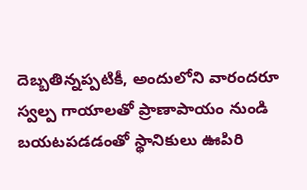దెబ్బతిన్నప్పటికీ, అందులోని వారందరూ స్వల్ప గాయాలతో ప్రాణాపాయం నుండి బయటపడడంతో స్థానికులు ఊపిరి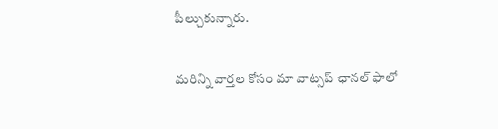పీల్చుకున్నారు.

మ‌రిన్ని వార్త‌ల కోసం మా వాట్స‌ప్ ఛాన‌ల్ ఫాలో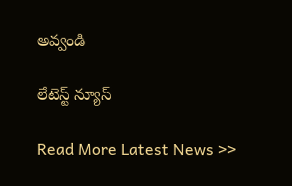అవ్వండి

లేటెస్ట్ న్యూస్‌

Read More Latest News >>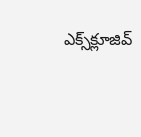ఎక్స్‌క్లూజివ్‌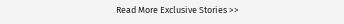Read More Exclusive Stories >>